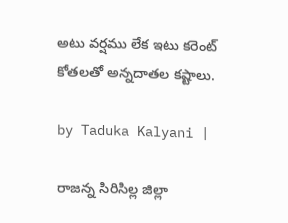అటు వర్షము లేక ఇటు కరెంట్‌ కోతలతో అన్నదాతల కష్టాలు.

by Taduka Kalyani |

రాజన్న సిరిసిల్ల జిల్లా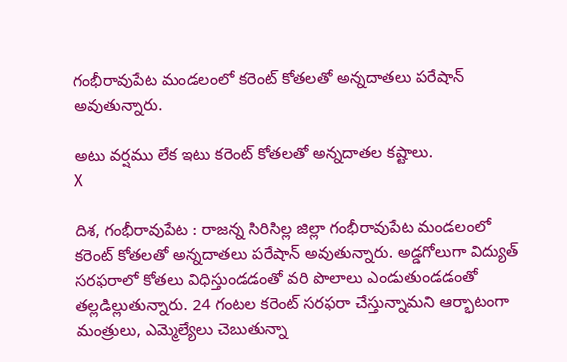గంభీరావుపేట మండలంలో కరెంట్‌ కోతలతో అన్నదాతలు పరేషాన్‌ అవుతున్నారు.

అటు వర్షము లేక ఇటు కరెంట్‌ కోతలతో అన్నదాతల కష్టాలు.
X

దిశ, గంభీరావుపేట : రాజన్న సిరిసిల్ల జిల్లా గంభీరావుపేట మండలంలో కరెంట్‌ కోతలతో అన్నదాతలు పరేషాన్‌ అవుతున్నారు. అడ్డగోలుగా విద్యుత్‌ సరఫరాలో కోతలు విధిస్తుండడంతో వరి పొలాలు ఎండుతుండడంతో తల్లడిల్లుతున్నారు. 24 గంటల కరెంట్‌ సరఫరా చేస్తున్నామని ఆర్భాటంగా మంత్రులు, ఎమ్మెల్యేలు చెబుతున్నా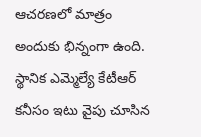ఆచరణలో మాత్రం అందుకు భిన్నంగా ఉంది. స్థానిక ఎమ్మెల్యే కేటీఆర్ కనీసం ఇటు వైపు చూసిన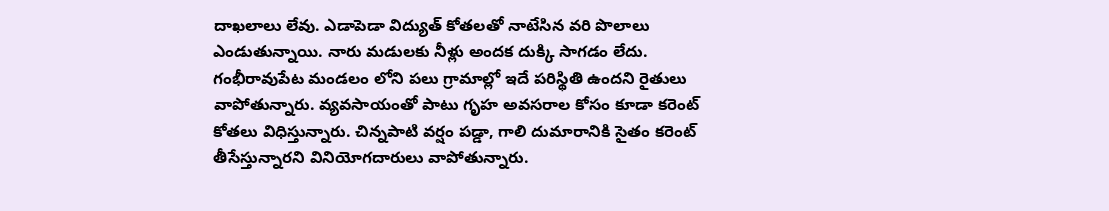దాఖలాలు లేవు. ఎడాపెడా విద్యుత్‌ కోతలతో నాటేసిన వరి పొలాలు ఎండుతున్నాయి. నారు మడులకు నీళ్లు అందక దుక్కి సాగడం లేదు. గంభీరావుపేట మండలం లోని పలు గ్రామాల్లో ఇదే పరిస్థితి ఉందని రైతులు వాపోతున్నారు. వ్యవసాయంతో పాటు గృహ అవసరాల కోసం కూడా కరెంట్‌ కోతలు విధిస్తున్నారు. చిన్నపాటి వర్షం పడ్డా, గాలి దుమారానికి సైతం కరెంట్‌ తీసేస్తున్నారని వినియోగదారులు వాపోతున్నారు.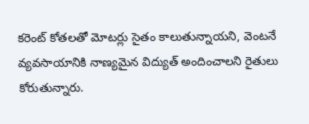కరెంట్‌ కోతలతో మోటర్లు సైతం కాలుతున్నాయని, వెంటనే వ్యవసాయానికి నాణ్యమైన విద్యుత్‌ అందించాలని రైతులు కోరుతున్నారు.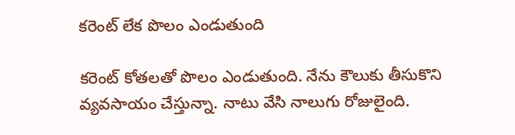కరెంట్‌ లేక పొలం ఎండుతుంది

కరెంట్‌ కోతలతో పొలం ఎండుతుంది. నేను కౌలుకు తీసుకొని వ్యవసాయం చేస్తున్నా. నాటు వేసి నాలుగు రోజులైంది.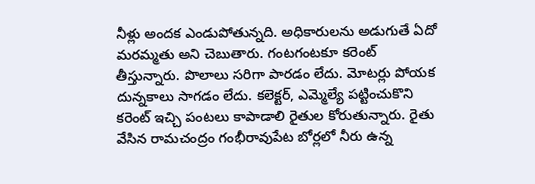నీళ్లు అందక ఎండుపోతున్నది. అధికారులను అడుగుతే ఏదో మరమ్మతు అని చెబుతారు. గంటగంటకూ కరెంట్‌ తీస్తున్నారు. పొలాలు సరిగా పారడం లేదు. మోటర్లు పోయక దున్నకాలు సాగడం లేదు. కలెక్టర్‌, ఎమ్మెల్యే పట్టించుకొని కరెంట్‌ ఇచ్చి పంటలు కాపాడాలి రైతుల కోరుతున్నారు. రైతు వేసిన రామచంద్రం గంభీరావుపేట బోర్లలో నీరు ఉన్న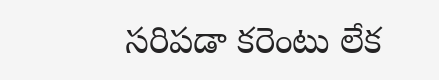సరిపడా కరెంటు లేక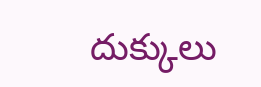దుక్కులు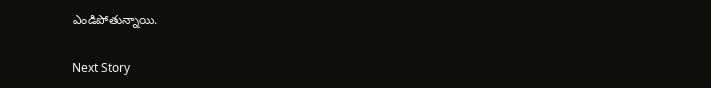ఎండిపోతున్నాయి.

Next Story